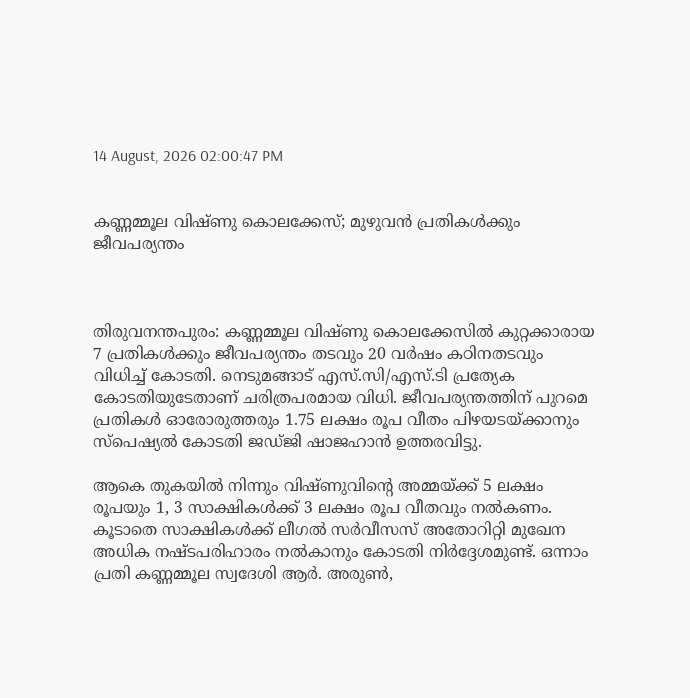14 August, 2026 02:00:47 PM


കണ്ണമ്മൂല വിഷ്ണു കൊലക്കേസ്; മുഴുവന്‍ പ്രതികള്‍ക്കും ജീവപര്യന്തം



തിരുവനന്തപുരം: കണ്ണമ്മൂല വിഷ്ണു കൊലക്കേസിൽ കുറ്റക്കാരായ 7 പ്രതികൾക്കും ജീവപര്യന്തം തടവും 20 വർഷം കഠിനതടവും വിധിച്ച് കോടതി. നെടുമങ്ങാട് എസ്.സി/എസ്.ടി പ്രത്യേക കോടതിയുടേതാണ് ചരിത്രപരമായ വിധി. ജീവപര്യന്തത്തിന് പുറമെ പ്രതികൾ ഓരോരുത്തരും 1.75 ലക്ഷം രൂപ വീതം പിഴയടയ്ക്കാനും സ്പെഷ്യൽ കോടതി ജഡ്ജി ഷാജഹാൻ ഉത്തരവിട്ടു.

ആകെ തുകയിൽ നിന്നും വിഷ്ണുവിന്റെ അമ്മയ്ക്ക് 5 ലക്ഷം രൂപയും 1, 3 സാക്ഷികൾക്ക് 3 ലക്ഷം രൂപ വീതവും നൽകണം. കൂടാതെ സാക്ഷികൾക്ക് ലീഗൽ സർവീസസ് അതോറിറ്റി മുഖേന അധിക നഷ്ടപരിഹാരം നൽകാനും കോടതി നിർദ്ദേശമുണ്ട്. ഒന്നാം പ്രതി കണ്ണമ്മൂല സ്വദേശി ആർ. അരുൺ,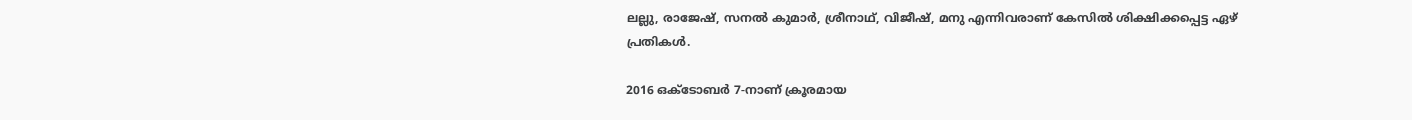ലല്ലു, രാജേഷ്, സനൽ കുമാർ, ശ്രീനാഥ്, വിജീഷ്, മനു എന്നിവരാണ് കേസിൽ ശിക്ഷിക്കപ്പെട്ട ഏഴ് പ്രതികൾ.

2016 ഒക്ടോബർ 7-നാണ് ക്രൂരമായ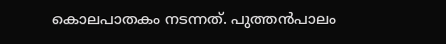കൊലപാതകം നടന്നത്. പുത്തൻപാലം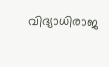വിദ്യാധിരാജ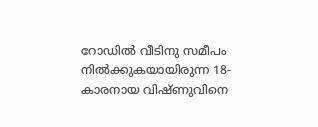റോഡിൽ വീടിനു സമീപം നിൽക്കുകയായിരുന്ന 18-കാരനായ വിഷ്ണുവിനെ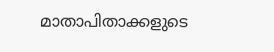മാതാപിതാക്കളുടെ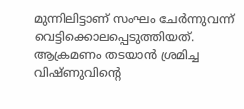മുന്നിലിട്ടാണ് സംഘം ചേർന്നുവന്ന് വെട്ടിക്കൊലപ്പെടുത്തിയത്. ആക്രമണം തടയാൻ ശ്രമിച്ച വിഷ്ണുവിന്റെ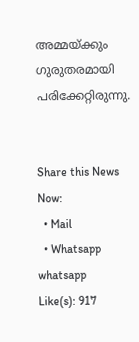അമ്മയ്ക്കും ഗുരുതരമായി പരിക്കേറ്റിരുന്നു.


Share this News Now:
  • Mail
  • Whatsapp whatsapp
Like(s): 917